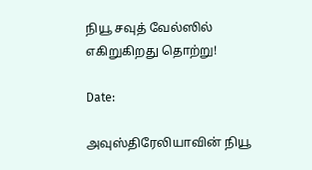நியூ சவுத் வேல்ஸில் எகிறுகிறது தொற்று!

Date:

அவுஸ்திரேலியாவின் நியூ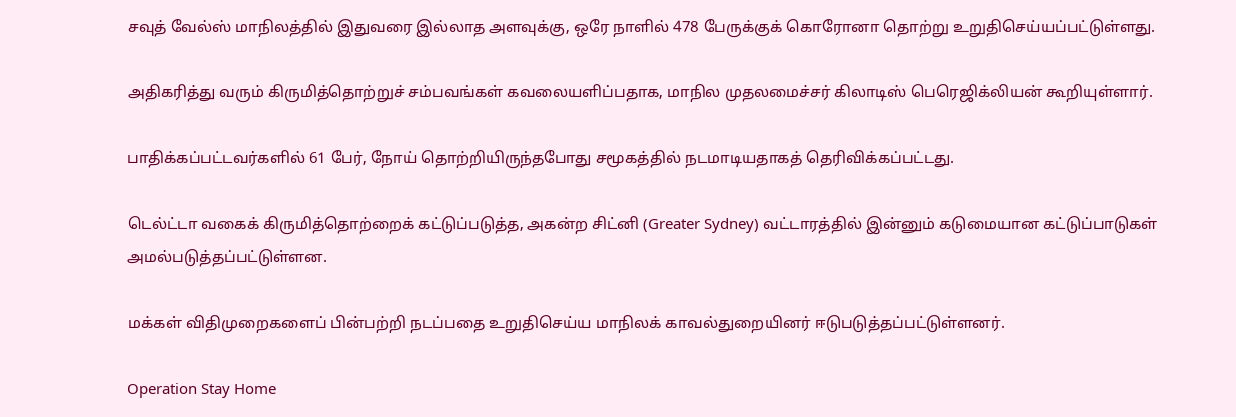சவுத் வேல்ஸ் மாநிலத்தில் இதுவரை இல்லாத அளவுக்கு, ஒரே நாளில் 478 பேருக்குக் கொரோனா தொற்று உறுதிசெய்யப்பட்டுள்ளது.

அதிகரித்து வரும் கிருமித்தொற்றுச் சம்பவங்கள் கவலையளிப்பதாக, மாநில முதலமைச்சர் கிலாடிஸ் பெரெஜிக்லியன் கூறியுள்ளார்.

பாதிக்கப்பட்டவர்களில் 61 பேர், நோய் தொற்றியிருந்தபோது சமூகத்தில் நடமாடியதாகத் தெரிவிக்கப்பட்டது.

டெல்ட்டா வகைக் கிருமித்தொற்றைக் கட்டுப்படுத்த, அகன்ற சிட்னி (Greater Sydney) வட்டாரத்தில் இன்னும் கடுமையான கட்டுப்பாடுகள் அமல்படுத்தப்பட்டுள்ளன.

மக்கள் விதிமுறைகளைப் பின்பற்றி நடப்பதை உறுதிசெய்ய மாநிலக் காவல்துறையினர் ஈடுபடுத்தப்பட்டுள்ளனர்.

Operation Stay Home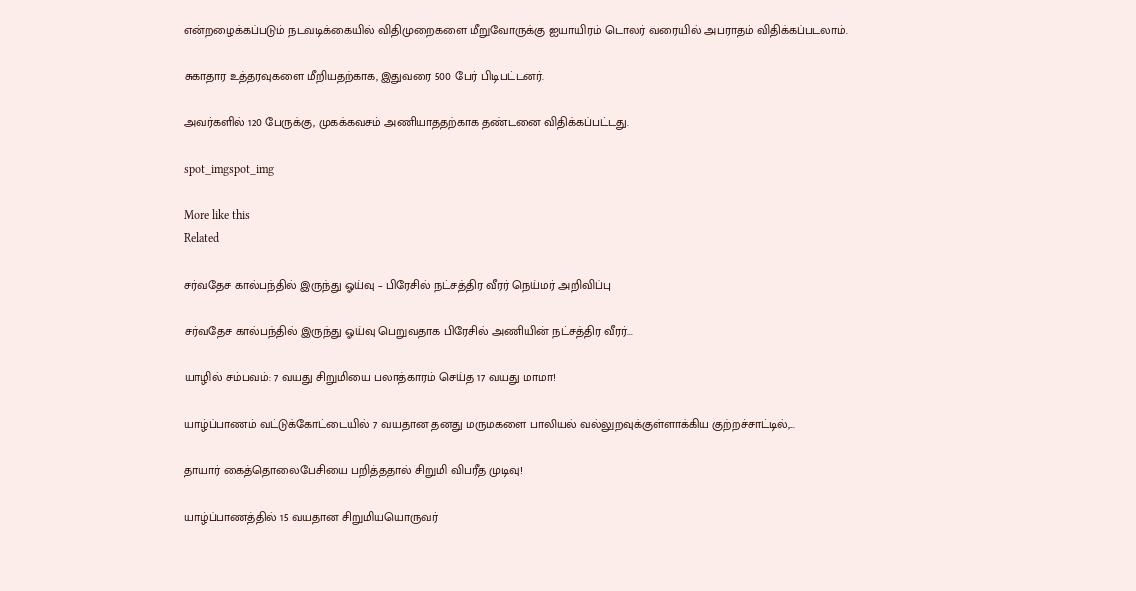என்றழைக்கப்படும் நடவடிக்கையில் விதிமுறைகளை மீறுவோருக்கு ஐயாயிரம் டொலர் வரையில் அபராதம் விதிக்கப்படலாம்.

சுகாதார உத்தரவுகளை மீறியதற்காக, இதுவரை 500 பேர் பிடிபட்டனர்.

அவர்களில் 120 பேருக்கு, முகக்கவசம் அணியாததற்காக தண்டனை விதிக்கப்பட்டது.

spot_imgspot_img

More like this
Related

சர்வதேச கால்பந்தில் இருந்து ஓய்வு – பிரேசில் நட்சத்திர வீரர் நெய்மர் அறிவிப்பு

சர்வதேச கால்பந்தில் இருந்து ஓய்வு பெறுவதாக பிரேசில் அணியின் நட்சத்திர வீரர்...

யாழில் சம்பவம்: 7 வயது சிறுமியை பலாத்காரம் செய்த 17 வயது மாமா!

யாழ்ப்பாணம் வட்டுக்கோட்டையில் 7 வயதான தனது மருமகளை பாலியல் வல்லுறவுக்குள்ளாக்கிய குற்றச்சாட்டில்,...

தாயார் கைத்தொலைபேசியை பறித்ததால் சிறுமி விபரீத முடிவு!

யாழ்ப்பாணத்தில் 15 வயதான சிறுமியயொருவர்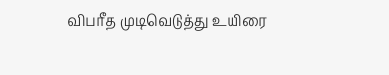விபரீத முடிவெடுத்து உயிரை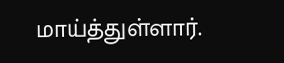மாய்த்துள்ளார்.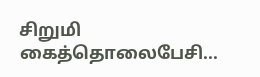சிறுமி கைத்தொலைபேசி...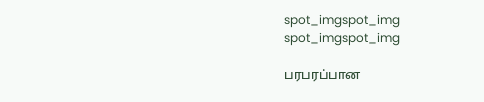spot_imgspot_img
spot_imgspot_img

பரபரப்பான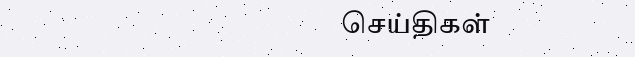செய்திகள்